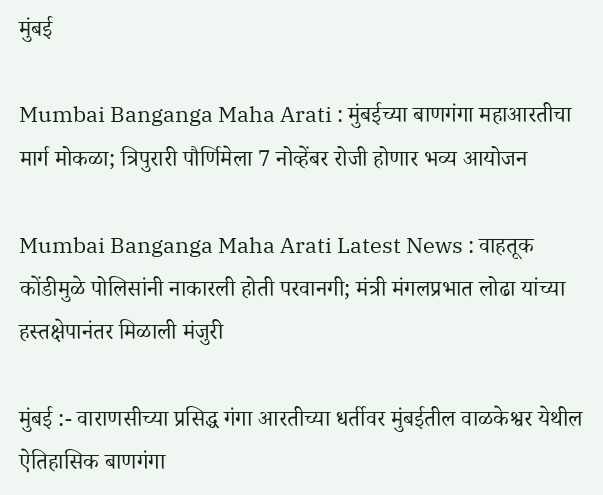मुंबई

Mumbai Banganga Maha Arati : मुंबईच्या बाणगंगा महाआरतीचा मार्ग मोकळा; त्रिपुरारी पौर्णिमेला 7 नोव्हेंबर रोजी होणार भव्य आयोजन

Mumbai Banganga Maha Arati Latest News : वाहतूक कोंडीमुळे पोलिसांनी नाकारली होती परवानगी; मंत्री मंगलप्रभात लोढा यांच्या हस्तक्षेपानंतर मिळाली मंजुरी

मुंबई :- वाराणसीच्या प्रसिद्ध गंगा आरतीच्या धर्तीवर मुंबईतील वाळकेश्वर येथील ऐतिहासिक बाणगंगा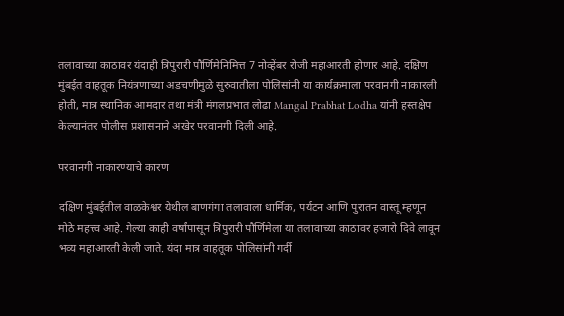तलावाच्या काठावर यंदाही त्रिपुरारी पौर्णिमेनिमित्त 7 नोव्हेंबर रोजी महाआरती होणार आहे. दक्षिण मुंबईत वाहतूक नियंत्रणाच्या अडचणीमुळे सुरुवातीला पोलिसांनी या कार्यक्रमाला परवानगी नाकारली होती, मात्र स्थानिक आमदार तथा मंत्री मंगलप्रभात लोढा Mangal Prabhat Lodha यांनी हस्तक्षेप केल्यानंतर पोलीस प्रशासनाने अखेर परवानगी दिली आहे.

परवानगी नाकारण्याचे कारण

दक्षिण मुंबईतील वाळकेश्वर येथील बाणगंगा तलावाला धार्मिक, पर्यटन आणि पुरातन वास्तू म्हणून मोठे महत्त्व आहे. गेल्या काही वर्षांपासून त्रिपुरारी पौर्णिमेला या तलावाच्या काठावर हजारो दिवे लावून भव्य महाआरती केली जाते. यंदा मात्र वाहतूक पोलिसांनी गर्दी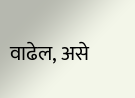वाढेल, असे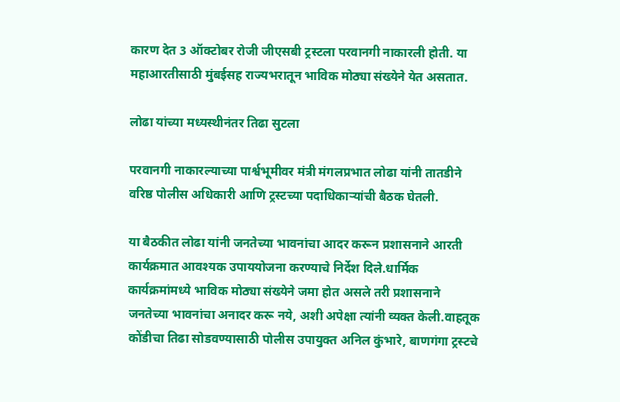कारण देत 3 ऑक्टोबर रोजी जीएसबी ट्रस्टला परवानगी नाकारली होती. या महाआरतीसाठी मुंबईसह राज्यभरातून भाविक मोठ्या संख्येने येत असतात.

लोढा यांच्या मध्यस्थीनंतर तिढा सुटला

परवानगी नाकारल्याच्या पार्श्वभूमीवर मंत्री मंगलप्रभात लोढा यांनी तातडीने वरिष्ठ पोलीस अधिकारी आणि ट्रस्टच्या पदाधिकाऱ्यांची बैठक घेतली.

या बैठकीत लोढा यांनी जनतेच्या भावनांचा आदर करून प्रशासनाने आरती कार्यक्रमात आवश्यक उपाययोजना करण्याचे निर्देश दिले.धार्मिक कार्यक्रमांमध्ये भाविक मोठ्या संख्येने जमा होत असले तरी प्रशासनाने जनतेच्या भावनांचा अनादर करू नये, अशी अपेक्षा त्यांनी व्यक्त केली.वाहतूक कोंडीचा तिढा सोडवण्यासाठी पोलीस उपायुक्त अनिल कुंभारे, बाणगंगा ट्रस्टचे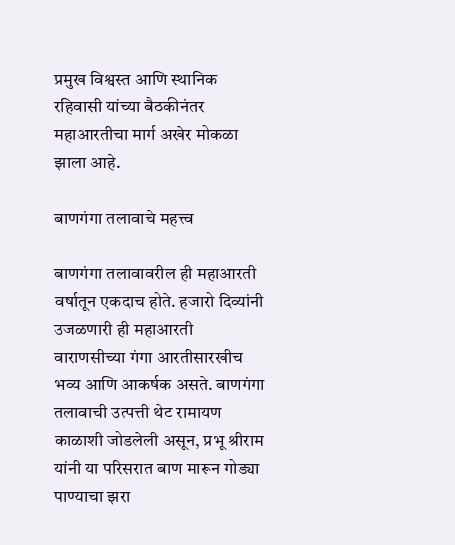प्रमुख विश्वस्त आणि स्थानिक रहिवासी यांच्या बैठकीनंतर महाआरतीचा मार्ग अखेर मोकळा झाला आहे.

बाणगंगा तलावाचे महत्त्व

बाणगंगा तलावावरील ही महाआरती वर्षातून एकदाच होते. हजारो दिव्यांनी उजळणारी ही महाआरती वाराणसीच्या गंगा आरतीसारखीच भव्य आणि आकर्षक असते. बाणगंगा तलावाची उत्पत्ती थेट रामायण काळाशी जोडलेली असून, प्रभू श्रीराम यांनी या परिसरात बाण मारून गोड्या पाण्याचा झरा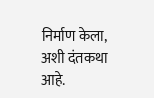निर्माण केला, अशी दंतकथा आहे.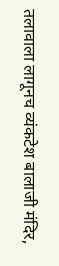तलावाला लागूनच व्यंकटेश बालाजी मंदिर,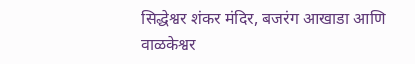सिद्धेश्वर शंकर मंदिर, बजरंग आखाडा आणि वाळकेश्वर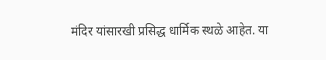मंदिर यांसारखी प्रसिद्ध धार्मिक स्थळे आहेत. या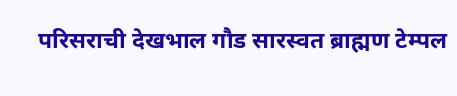परिसराची देखभाल गौड सारस्वत ब्राह्मण टेम्पल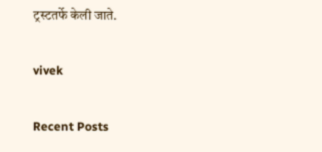ट्रस्टतर्फे केली जाते.

vivek

Recent Posts